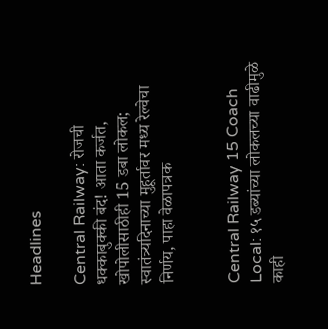Headlines

Central Railway: रोजची धक्काबुक्की बंद! आता कर्जत, खोपोलीसाठीही 15 डबा लोकल; स्वातंत्र्यदिनाच्या मुहूर्तावर मध्य रेल्वेचा निर्णय, पाहा वेळापत्रक


Central Railway 15 Coach Local: १५ डब्यांच्या लोकलच्या वाढीमुळे काही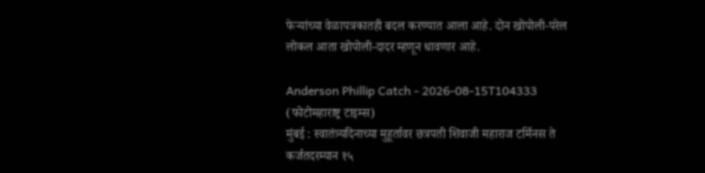फेऱ्यांच्या वेळापत्रकातही बदल करण्यात आला आहे. दोन खोपोली-परेल लोकल आता खोपोली-दादर म्हणून धावणार आहे.

Anderson Phillip Catch - 2026-08-15T104333
(फोटोमहाराष्ट्र टाइम्स)
मुंबई : स्वातंत्र्यदिनाच्या मुहूर्तावर छत्रपती शिवाजी महाराज टर्मिनस ते कर्जतदरम्यान १५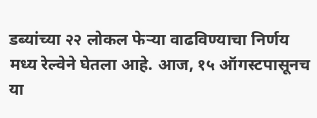डब्यांच्या २२ लोकल फेऱ्या वाढविण्याचा निर्णय मध्य रेल्वेने घेतला आहे. आज, १५ ऑगस्टपासूनच या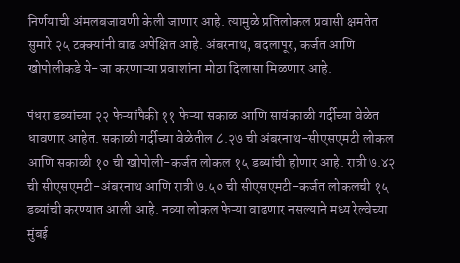निर्णयाची अंमलबजावणी केली जाणार आहे. त्यामुळे प्रतिलोकल प्रवासी क्षमतेत सुमारे २५ टक्क्यांनी वाढ अपेक्षित आहे. अंबरनाथ, बदलापूर, कर्जत आणि खोपोलीकडे ये-जा करणाऱ्या प्रवाशांना मोठा दिलासा मिळणार आहे.

पंधरा डब्यांच्या २२ फेऱ्यांपैकी ११ फेऱ्या सकाळ आणि सायंकाळी गर्दीच्या वेळेत धावणार आहेत. सकाळी गर्दीच्या वेळेतील ८.२७ ची अंबरनाथ-सीएसएमटी लोकल आणि सकाळी १० ची खोपोली-कर्जत लोकल १५ डब्यांची होणार आहे. रात्री ७.४२ ची सीएसएमटी-अंबरनाथ आणि रात्री ७.५० ची सीएसएमटी-कर्जत लोकलची १५ डब्यांची करण्यात आली आहे. नव्या लोकल फेऱ्या वाढणार नसल्याने मध्य रेल्वेच्या मुंबई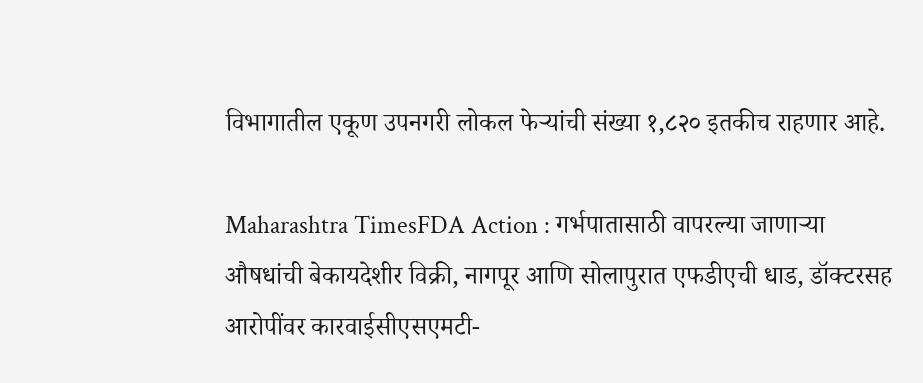विभागातील एकूण उपनगरी लोकल फेऱ्यांची संख्या १,८२० इतकीच राहणार आहे.

Maharashtra TimesFDA Action : गर्भपातासाठी वापरल्या जाणाऱ्या औषधांची बेकायदेशीर विक्री, नागपूर आणि सोलापुरात एफडीएची धाड, डॉक्टरसह आरोपींवर कारवाईसीएसएमटी-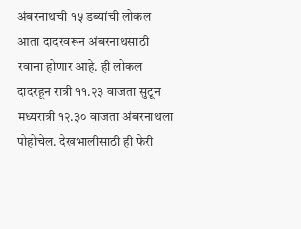अंबरनाथची १५ डब्यांची लोकल आता दादरवरून अंबरनाथसाठी रवाना होणार आहे. ही लोकल दादरहून रात्री ११.२३ वाजता सुटून मध्यरात्री १२.३० वाजता अंबरनाथला पोहोचेल. देखभालीसाठी ही फेरी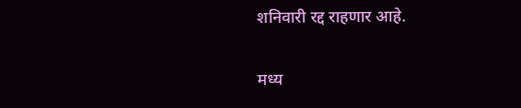शनिवारी रद्द राहणार आहे.

मध्य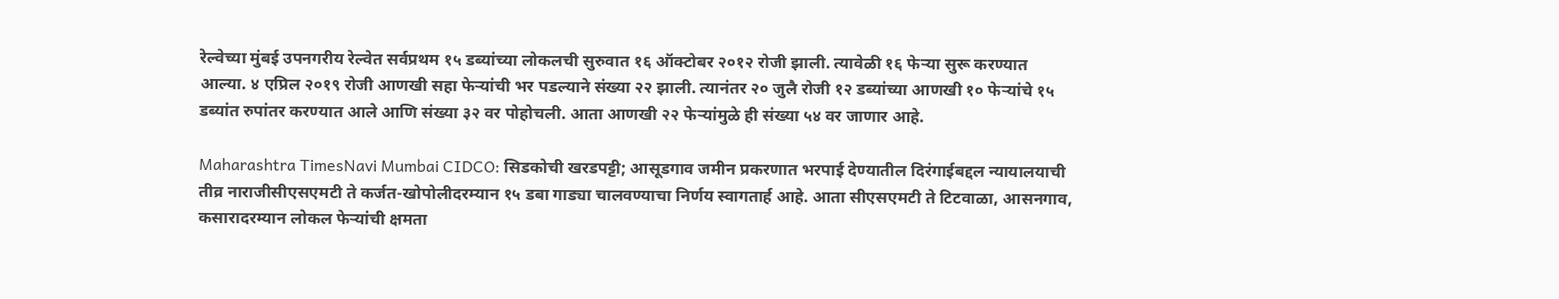रेल्वेच्या मुंबई उपनगरीय रेल्वेत सर्वप्रथम १५ डब्यांच्या लोकलची सुरुवात १६ ऑक्टोबर २०१२ रोजी झाली. त्यावेळी १६ फेऱ्या सुरू करण्यात आल्या. ४ एप्रिल २०१९ रोजी आणखी सहा फेऱ्यांची भर पडल्याने संख्या २२ झाली. त्यानंतर २० जुलै रोजी १२ डब्यांच्या आणखी १० फेऱ्यांचे १५ डब्यांत रुपांतर करण्यात आले आणि संख्या ३२ वर पोहोचली. आता आणखी २२ फेऱ्यांमुळे ही संख्या ५४ वर जाणार आहे.

Maharashtra TimesNavi Mumbai CIDCO: सिडकोची खरडपट्टी; आसूडगाव जमीन प्रकरणात भरपाई देण्यातील दिरंगाईबद्दल न्यायालयाची तीव्र नाराजीसीएसएमटी ते कर्जत-खोपोलीदरम्यान १५ डबा गाड्या चालवण्याचा निर्णय स्वागतार्ह आहे. आता सीएसएमटी ते टिटवाळा, आसनगाव, कसारादरम्यान लोकल फेऱ्यांची क्षमता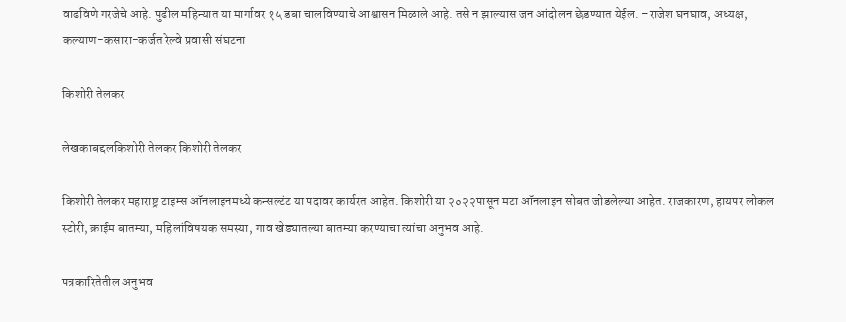वाढविणे गरजेचे आहे. पुढील महिन्यात या मार्गावर १५ डबा चालविण्याचे आश्वासन मिळाले आहे. तसे न झाल्यास जन आंदोलन छेडण्यात येईल. –राजेश घनघाव, अध्यक्ष, कल्याण-कसारा-कर्जत रेल्वे प्रवासी संघटना

किशोरी तेलकर

लेखकाबद्दलकिशोरी तेलकर किशोरी तेलकर

किशोरी तेलकर महाराष्ट्र टाइम्स ऑनलाइनमध्ये कन्सल्टंट या पदावर कार्यरत आहेत. किशोरी या २०२२पासून मटा ऑनलाइन सोबत जोडलेल्या आहेत. राजकारण, हायपर लोकल स्टोरी, क्राईम बातम्या, महिलांविषयक समस्या, गाव खेड्यातल्या बातम्या करण्याचा त्यांचा अनुभव आहे.

पत्रकारितेतील अनुभव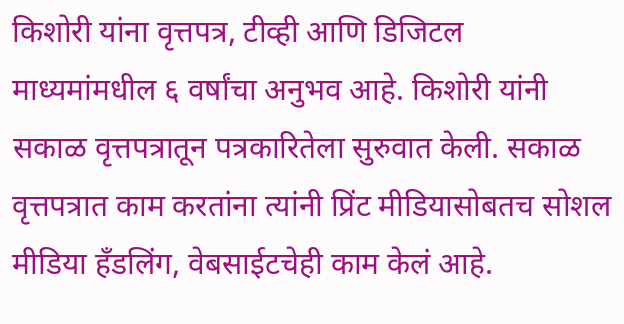किशोरी यांना वृत्तपत्र, टीव्ही आणि डिजिटल माध्यमांमधील ६ वर्षांचा अनुभव आहे. किशोरी यांनी सकाळ वृत्तपत्रातून पत्रकारितेला सुरुवात केली. सकाळ वृत्तपत्रात काम करतांना त्यांनी प्रिंट मीडियासोबतच सोशल मीडिया हॅंडलिंग, वेबसाईटचेही काम केलं आहे.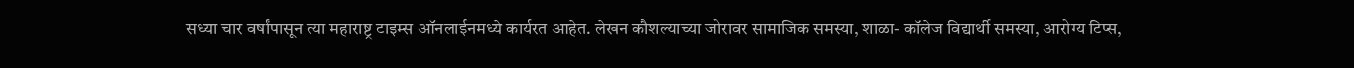सध्या चार वर्षांपासून त्या महाराष्ट्र टाइम्स ऑनलाईनमध्ये कार्यरत आहेत. लेखन कौशल्याच्या जोरावर सामाजिक समस्या, शाळा- कॉलेज विद्यार्थी समस्या, आरोग्य टिप्स,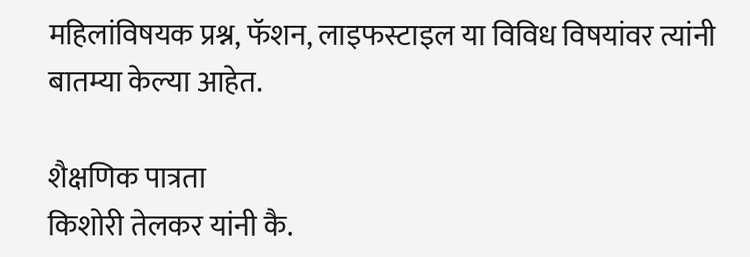महिलांविषयक प्रश्न, फॅशन, लाइफस्टाइल या विविध विषयांवर त्यांनी बातम्या केल्या आहेत.

शैक्षणिक पात्रता
किशोरी तेलकर यांनी कै.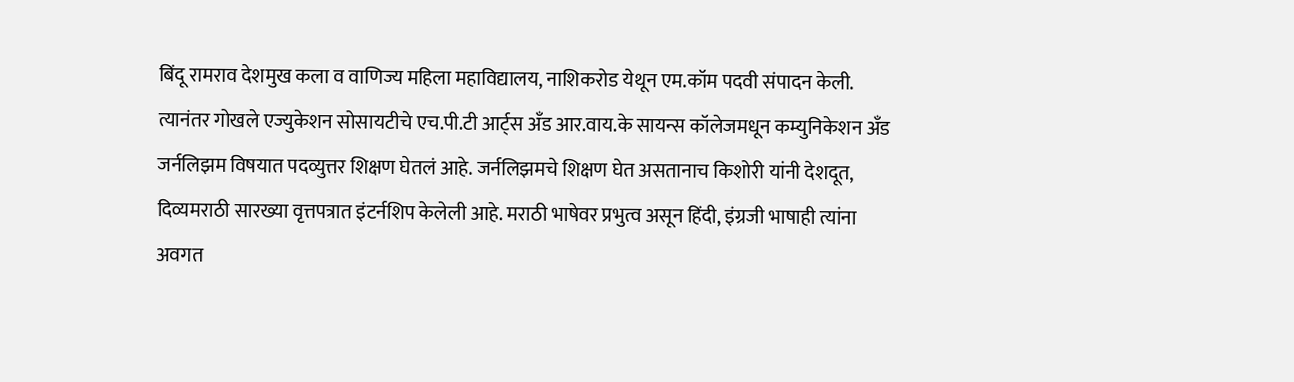बिंदू रामराव देशमुख कला व वाणिज्य महिला महाविद्यालय, नाशिकरोड येथून एम.कॉम पदवी संपादन केली. त्यानंतर गोखले एज्युकेशन सोसायटीचे एच.पी.टी आर्ट्स अँड आर.वाय.के सायन्स कॉलेजमधून कम्युनिकेशन अँड जर्नलिझम विषयात पदव्युत्तर शिक्षण घेतलं आहे. जर्नलिझमचे शिक्षण घेत असतानाच किशोरी यांनी देशदूत, दिव्यमराठी सारख्या वृत्तपत्रात इंटर्नशिप केलेली आहे. मराठी भाषेवर प्रभुत्व असून हिंदी, इंग्रजी भाषाही त्यांना अवगत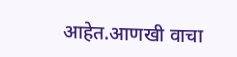आहेत.आणखी वाचा